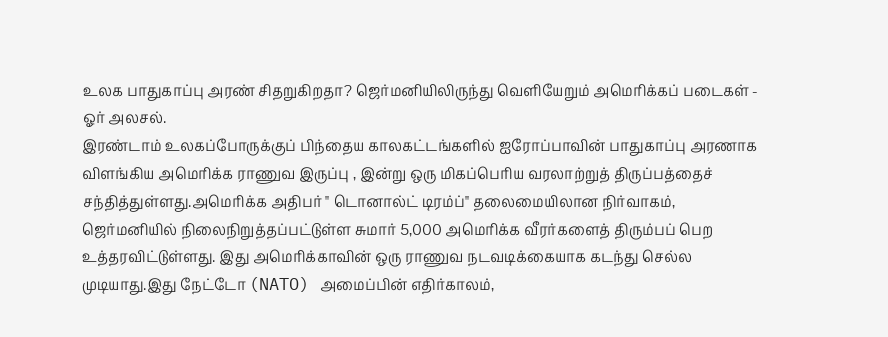உலக பாதுகாப்பு அரண் சிதறுகிறதா? ஜெர்மனியிலிருந்து வெளியேறும் அமெரிக்கப் படைகள் - ஓர் அலசல்.
இரண்டாம் உலகப்போருக்குப் பிந்தைய காலகட்டங்களில் ஐரோப்பாவின் பாதுகாப்பு அரணாக விளங்கிய அமெரிக்க ராணுவ இருப்பு , இன்று ஒரு மிகப்பெரிய வரலாற்றுத் திருப்பத்தைச் சந்தித்துள்ளது.அமெரிக்க அதிபர் " டொனால்ட் டிரம்ப்" தலைமையிலான நிர்வாகம், ஜெர்மனியில் நிலைநிறுத்தப்பட்டுள்ள சுமார் 5,000 அமெரிக்க வீரர்களைத் திரும்பப் பெற உத்தரவிட்டுள்ளது. இது அமெரிக்காவின் ஒரு ராணுவ நடவடிக்கையாக கடந்து செல்ல முடியாது.இது நேட்டோ (NATO) அமைப்பின் எதிர்காலம்,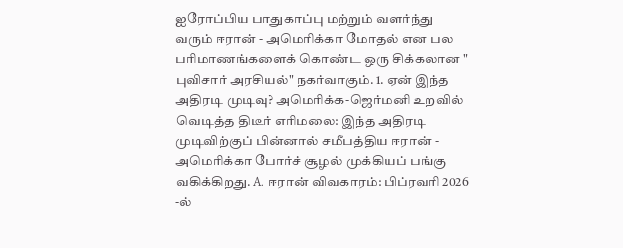ஐரோப்பிய பாதுகாப்பு மற்றும் வளர்ந்து வரும் ஈரான் - அமெரிக்கா மோதல் என பல பரிமாணங்களைக் கொண்ட ஒரு சிக்கலான " புவிசார் அரசியல்" நகர்வாகும். 1. ஏன் இந்த அதிரடி முடிவு? அமெரிக்க-ஜெர்மனி உறவில் வெடித்த திடீர் எரிமலை: இந்த அதிரடி முடிவிற்குப் பின்னால் சமீபத்திய ஈரான் - அமெரிக்கா போர்ச் சூழல் முக்கியப் பங்கு வகிக்கிறது. A. ஈரான் விவகாரம்: பிப்ரவரி 2026 -ல்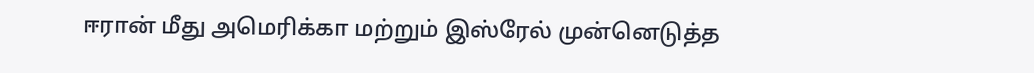ஈரான் மீது அமெரிக்கா மற்றும் இஸ்ரேல் முன்னெடுத்த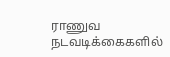ராணுவ நடவடிக்கைகளில்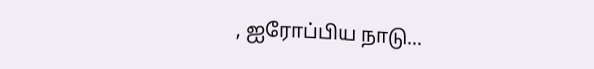, ஐரோப்பிய நாடு...